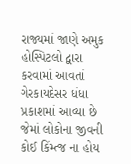રાજ્યમાં જાણે અમુક હોસ્પિટલો દ્વારા કરવામાં આવતાં ગેરકાયદેસર ધંધા પ્રકાશમાં આવ્યા છે જેમાં લોકોના જીવની કોઈ કિંમ્ત્જ ના હોય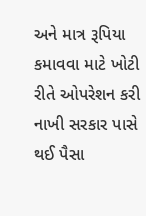અને માત્ર રૂપિયા કમાવવા માટે ખોટી રીતે ઓપરેશન કરી નાખી સરકાર પાસે થઈ પૈસા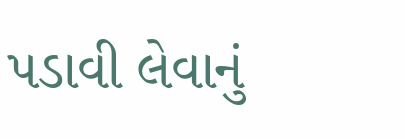પડાવી લેવાનું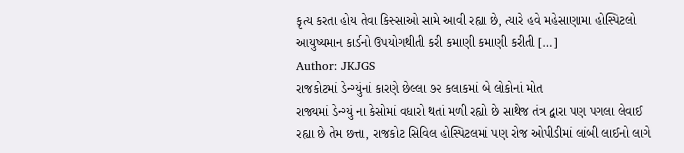કૃત્ય કરતા હોય તેવા કિસ્સાઓ સામે આવી રહ્યા છે, ત્યારે હવે મહેસાણામા હોસ્પિટલો આયુષ્યમાન કાર્ડનો ઉપયોગથીતી કરી કમાણી કમાણી કરીતી […]
Author: JKJGS
રાજકોટમાં ડેન્ગ્યુંનાં કારણે છેલ્લા ૭૨ કલાકમાં બે લોકોનાં મોત
રાજ્યમાં ડેન્ગ્યું ના કેસોમાં વધારો થતાં મળી રહ્યો છે સાથેજ તંત્ર દ્વારા પણ પગલા લેવાઈ રહ્યા છે તેમ છત્તા, રાજકોટ સિવિલ હોસ્પિટલમાં પણ રોજ ઓપીડીમાં લાંબી લાઈનો લાગે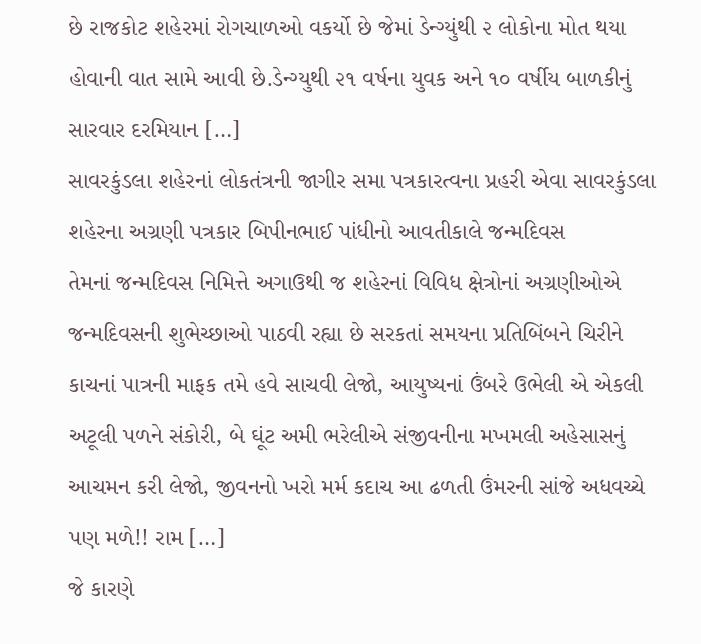છે રાજકોટ શહેરમાં રોગચાળઓ વકર્યો છે જેમાં ડેન્ગ્યુંથી ૨ લોકોના મોત થયા હોવાની વાત સામે આવી છે.ડેન્ગ્યુથી ૨૧ વર્ષના યુવક અને ૧૦ વર્ષીય બાળકીનું સારવાર દરમિયાન […]
સાવરકુંડલા શહેરનાં લોકતંત્રની જાગીર સમા પત્રકારત્વના પ્રહરી એવા સાવરકુંડલા શહેરના અગ્રણી પત્રકાર બિપીનભાઈ પાંધીનો આવતીકાલે જન્મદિવસ
તેમનાં જન્મદિવસ નિમિત્તે અગાઉથી જ શહેરનાં વિવિધ ક્ષેત્રોનાં અગ્રણીઓએ જન્મદિવસની શુભેચ્છાઓ પાઠવી રહ્યા છે સરકતાં સમયના પ્રતિબિંબને ચિરીને કાચનાં પાત્રની માફક તમે હવે સાચવી લેજો, આયુષ્યનાં ઉંબરે ઉભેલી એ એકલી અટૂલી પળને સંકોરી, બે ઘૂંટ અમી ભરેલીએ સંજીવનીના મખમલી અહેસાસનું આચમન કરી લેજો, જીવનનો ખરો મર્મ કદાચ આ ઢળતી ઉંમરની સાંજે અધવચ્ચે પણ મળે!! રામ […]
જે કારણે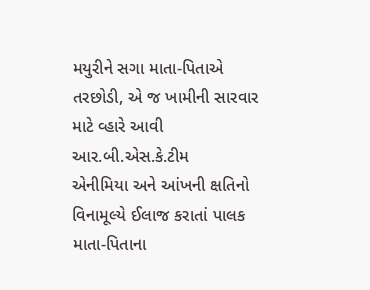મયુરીને સગા માતા-પિતાએ તરછોડી, એ જ ખામીની સારવાર માટે વ્હારે આવી આર.બી.એસ.કે.ટીમ
એનીમિયા અને આંખની ક્ષતિનો વિનામૂલ્યે ઈલાજ કરાતાં પાલક માતા-પિતાના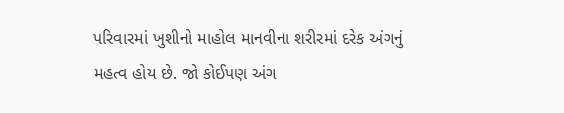પરિવારમાં ખુશીનો માહોલ માનવીના શરીરમાં દરેક અંગનું મહત્વ હોય છે. જો કોઈપણ અંગ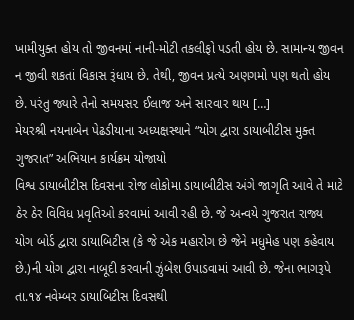ખામીયુક્ત હોય તો જીવનમાં નાની-મોટી તકલીફો પડતી હોય છે. સામાન્ય જીવન ન જીવી શકતાં વિકાસ રૂંધાય છે. તેથી, જીવન પ્રત્યે અણગમો પણ થતો હોય છે. પરંતુ જ્યારે તેનો સમયસ૨ ઈલાજ અને સારવાર થાય […]
મેયરશ્રી નયનાબેન પેઢડીયાના અધ્યક્ષસ્થાને “યોગ દ્વારા ડાયાબીટીસ મુક્ત ગુજરાત” અભિયાન કાર્યક્રમ યોજાયો
વિશ્વ ડાયાબીટીસ દિવસના રોજ લોકોમા ડાયાબીટીસ અંગે જાગૃતિ આવે તે માટે ઠેર ઠેર વિવિધ પ્રવૃતિઓ કરવામાં આવી રહી છે. જે અન્વયે ગુજરાત રાજ્ય યોગ બોર્ડ દ્વારા ડાયાબિટીસ (કે જે એક મહારોગ છે જેને મધુમેહ પણ કહેવાય છે.)ની યોગ દ્વારા નાબૂદી કરવાની ઝુંબેશ ઉપાડવામાં આવી છે. જેના ભાગરૂપે તા.૧૪ નવેમ્બર ડાયાબિટીસ દિવસથી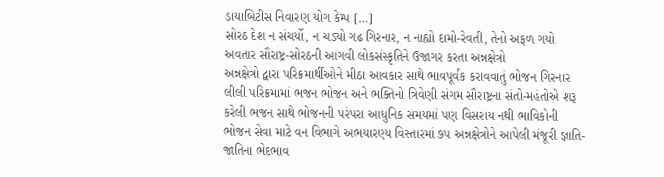ડાયાબિટીસ નિવારણ યોગ કેમ્પ […]
સોરઠ દેશ ન સંચર્યો, ન ચડ્યો ગઢ ગિરનાર, ન નાહ્યો દામો-રેવતી, તેનો અફળ ગયો અવતાર સૌરાષ્ટ્ર-સોરઠની આગવી લોકસંસ્કૃતિને ઉજાગર કરતા અન્નક્ષેત્રો
અન્નક્ષેત્રો દ્વારા પરિક્રમાર્થીઓને મીઠા આવકાર સાથે ભાવપૂર્વક કરાવવાતું ભોજન ગિરનાર લીલી પરિક્રમામાં ભજન ભોજન અને ભક્તિનો ત્રિવેણી સંગમ સૌરાષ્ટ્રના સંતો-મહંતોએ શરૂ કરેલી ભજન સાથે ભોજનની પરંપરા આધુનિક સમયમાં પણ વિસરાય નથી ભાવિકોની ભોજન સેવા માટે વન વિભાગે અભયારણ્ય વિસ્તારમાં ૭૫ અન્નક્ષેત્રોને આપેલી મંજૂરી જ્ઞાતિ-જાતિના ભેદભાવ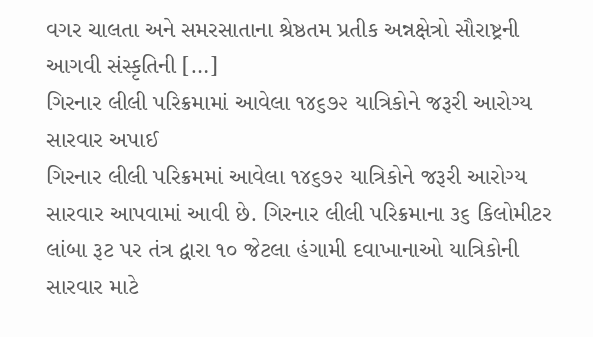વગર ચાલતા અને સમરસાતાના શ્રેષ્ઠતમ પ્રતીક અન્નક્ષેત્રો સૌરાષ્ટ્રની આગવી સંસ્કૃતિની […]
ગિરનાર લીલી પરિક્રમામાં આવેલા ૧૪૬૭૨ યાત્રિકોને જરૂરી આરોગ્ય સારવાર અપાઈ
ગિરનાર લીલી પરિક્રમમાં આવેલા ૧૪૬૭૨ યાત્રિકોને જરૂરી આરોગ્ય સારવાર આપવામાં આવી છે. ગિરનાર લીલી પરિક્રમાના ૩૬ કિલોમીટર લાંબા રૂટ પર તંત્ર દ્વારા ૧૦ જેટલા હંગામી દવાખાનાઓ યાત્રિકોની સારવાર માટે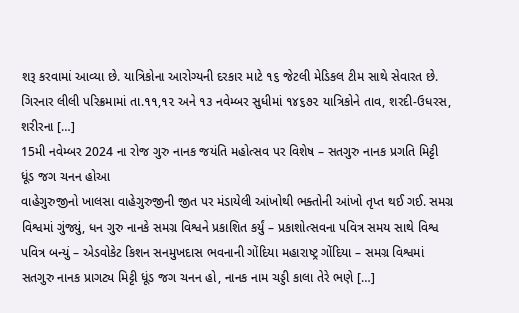શરૂ કરવામાં આવ્યા છે. યાત્રિકોના આરોગ્યની દરકાર માટે ૧૬ જેટલી મેડિકલ ટીમ સાથે સેવારત છે. ગિરનાર લીલી પરિક્રમામાં તા.૧૧,૧૨ અને ૧૩ નવેમ્બર સુધીમાં ૧૪૬૭૨ યાત્રિકોને તાવ, શરદી-ઉધરસ, શરીરના […]
15મી નવેમ્બર 2024 ના રોજ ગુરુ નાનક જયંતિ મહોત્સવ પર વિશેષ – સતગુરુ નાનક પ્રગતિ મિટ્ટી ધૂંડ જગ ચનન હોઆ
વાહેગુરુજીનો ખાલસા વાહેગુરુજીની જીત પર મંડાયેલી આંખોથી ભક્તોની આંખો તૃપ્ત થઈ ગઈ. સમગ્ર વિશ્વમાં ગુંજ્યું, ધન ગુરુ નાનકે સમગ્ર વિશ્વને પ્રકાશિત કર્યું – પ્રકાશોત્સવના પવિત્ર સમય સાથે વિશ્વ પવિત્ર બન્યું – એડવોકેટ કિશન સનમુખદાસ ભવનાની ગોંદિયા મહારાષ્ટ્ર ગોંદિયા – સમગ્ર વિશ્વમાં સતગુરુ નાનક પ્રાગટ્ય મિટ્ટી ધૂંડ જગ ચનન હો, નાનક નામ ચડ્ડી કાલા તેરે ભણે […]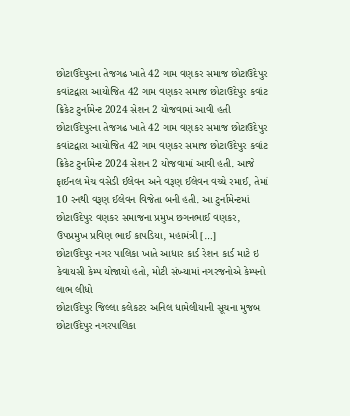છોટાઉદેપુરના તેજગઢ ખાતે 42 ગામ વણકર સમાજ છોટાઉદેપુર કવાંટદ્વારા આયોજિત 42 ગામ વણકર સમાજ છોટાઉદેપુર કવાંટ ક્રિકેટ ટુર્નામેન્ટ 2024 સેશન 2 યોજવામાં આવી હતી
છોટાઉદેપુરના તેજગઢ ખાતે 42 ગામ વણકર સમાજ છોટાઉદેપુર કવાંટદ્વારા આયોજિત 42 ગામ વણકર સમાજ છોટાઉદેપુર કવાંટ ક્રિકેટ ટુર્નામેન્ટ 2024 સેશન 2 યોજવામાં આવી હતી. આજે ફાઈનલ મેચ વસેડી ઈલેવન અને વરૂણ ઈલેવન વચ્ચે રમાઈ, તેમાં 10 રનથી વરૂણ ઈલેવન વિજેતા બની હતી. આ ટુર્નામેન્ટમાં છોટાઉદેપુર વણકર સમાજના પ્રમુખ છગનભાઈ વણકર, ઉપપ્રમુખ પ્રવિણ ભાઈ કાપડિયા, મહામંત્રી […]
છોટાઉદેપુર નગર પાલિકા ખાતે આધાર કાર્ડ રેશન કાર્ડ માટે ઇ કેવાયસી કેમ્પ યોજાયો હતો, મોટી સંખ્યામાં નગરજનોએ કેમ્પનો લાભ લીધો
છોટાઉદેપુર જિલ્લા કલેકટર અનિલ ધામેલીયાની સૂચના મુજબ છોટાઉદેપુર નગરપાલિકા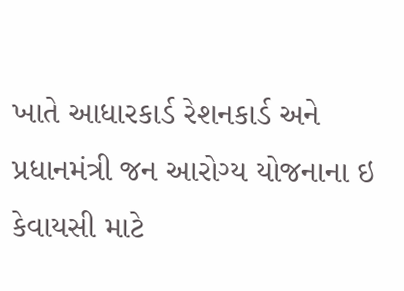ખાતે આધારકાર્ડ રેશનકાર્ડ અને પ્રધાનમંત્રી જન આરોગ્ય યોજનાના ઇ કેવાયસી માટે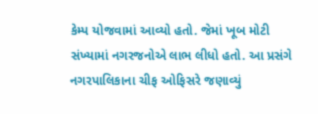કેમ્પ યોજવામાં આવ્યો હતો. જેમાં ખૂબ મોટી સંખ્યામાં નગરજનોએ લાભ લીધો હતો. આ પ્રસંગે નગરપાલિકાના ચીફ ઓફિસરે જણાવ્યું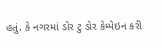હતું. કે નગરમાં ડોર ટુ ડોર કેમ્પેઇન કરી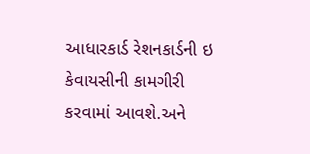આધારકાર્ડ રેશનકાર્ડની ઇ કેવાયસીની કામગીરી કરવામાં આવશે.અને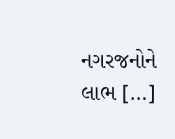નગરજનોને લાભ […]